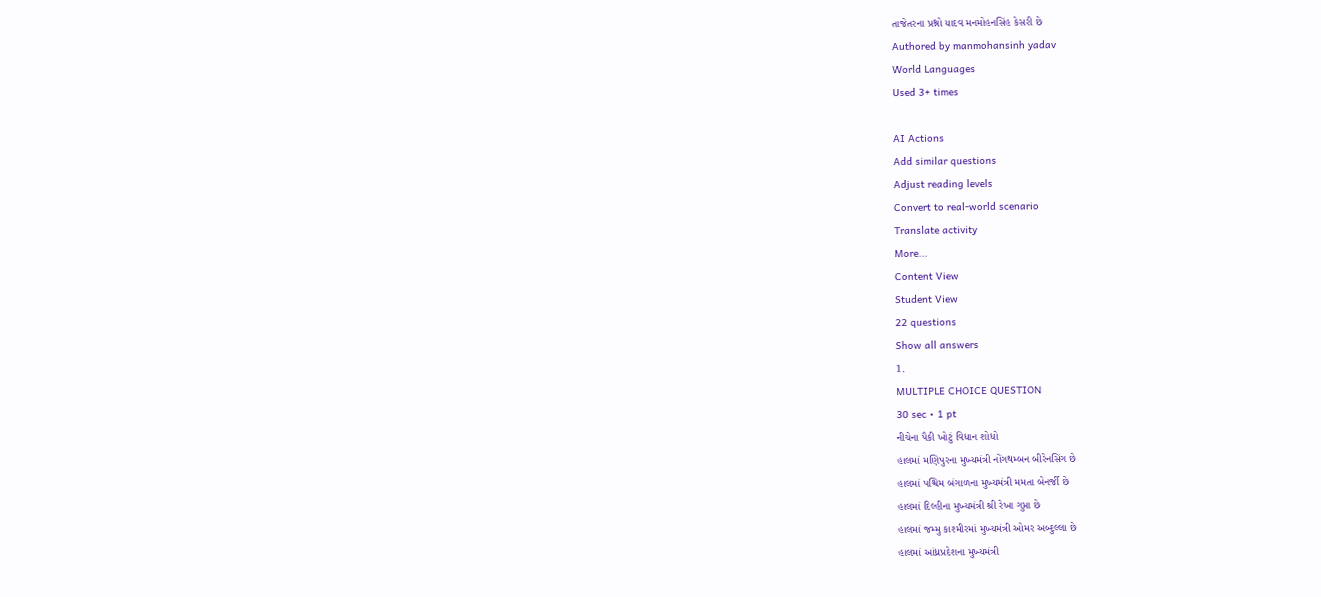તાજેતરના પ્રશ્નો યાદવ મનમોહનસિંહ કેસરી છે
Authored by manmohansinh yadav
World Languages
Used 3+ times

AI Actions
Add similar questions
Adjust reading levels
Convert to real-world scenario
Translate activity
More...
Content View
Student View
22 questions
Show all answers
1.
MULTIPLE CHOICE QUESTION
30 sec • 1 pt
નીચેના પૈકી ખોટું વિધાન શોધો
હાલમાં મણિપુરના મુખ્યમંત્રી નોંગથમ્બન બીરેનસિંગ છે
હાલમાં પશ્ચિમ બંગાળના મુખ્યમંત્રી મમતા બેનર્જી છે
હાલમાં દિલ્હીના મુખ્યમંત્રી શ્રી રેખા ગુપ્તા છે
હાલમાં જમ્મુ કાશ્મીરમાં મુખ્યમંત્રી ઓમર અબ્દુલ્લા છે
હાલમાં આંધ્રપ્રદેશના મુખ્યમંત્રી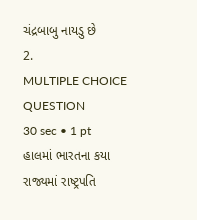ચંદ્રબાબુ નાયડુ છે
2.
MULTIPLE CHOICE QUESTION
30 sec • 1 pt
હાલમાં ભારતના કયા રાજ્યમાં રાષ્ટ્રપતિ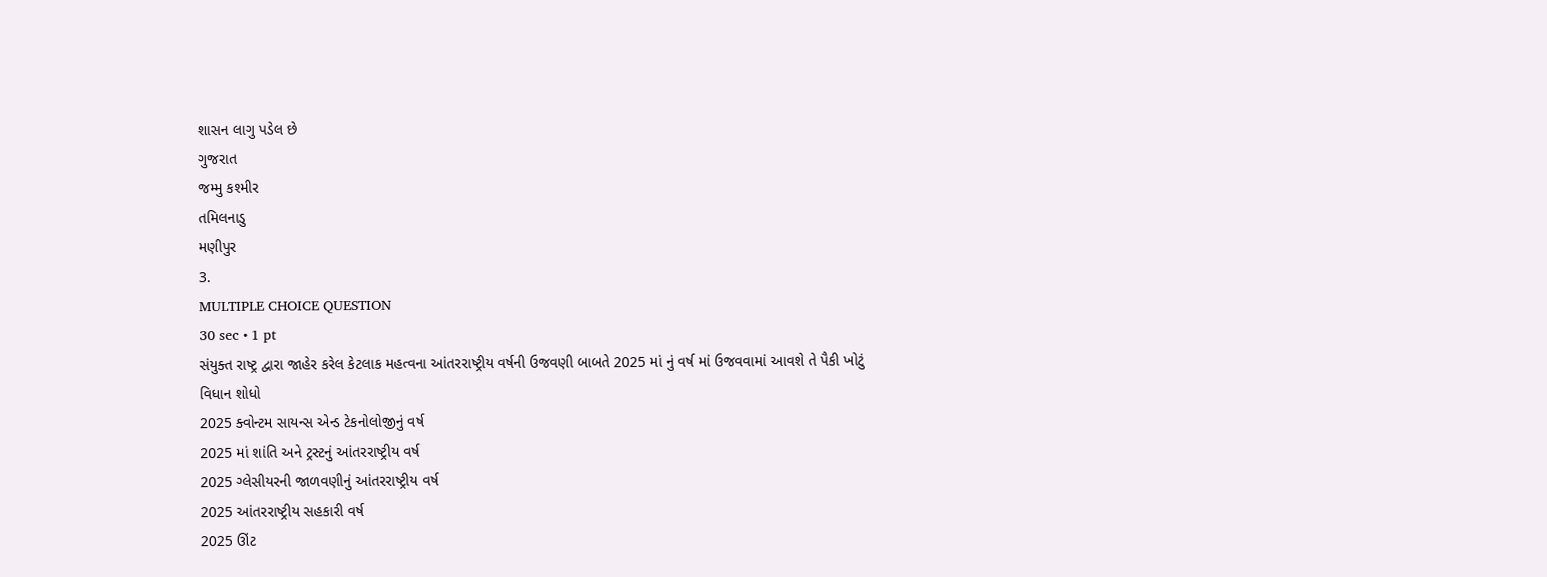શાસન લાગુ પડેલ છે
ગુજરાત
જમ્મુ કશ્મીર
તમિલનાડુ
મણીપુર
3.
MULTIPLE CHOICE QUESTION
30 sec • 1 pt
સંયુક્ત રાષ્ટ્ર દ્વારા જાહેર કરેલ કેટલાક મહત્વના આંતરરાષ્ટ્રીય વર્ષની ઉજવણી બાબતે 2025 માં નું વર્ષ માં ઉજવવામાં આવશે તે પૈકી ખોટું વિધાન શોધો
2025 ક્વોન્ટમ સાયન્સ એન્ડ ટેકનોલોજીનું વર્ષ
2025 માં શાંતિ અને ટ્રસ્ટનું આંતરરાષ્ટ્રીય વર્ષ
2025 ગ્લેસીયરની જાળવણીનું આંતરરાષ્ટ્રીય વર્ષ
2025 આંતરરાષ્ટ્રીય સહકારી વર્ષ
2025 ઊંટ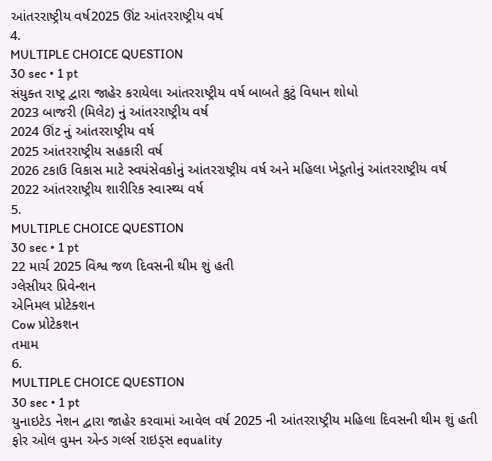આંતરરાષ્ટ્રીય વર્ષ2025 ઊંટ આંતરરાષ્ટ્રીય વર્ષ
4.
MULTIPLE CHOICE QUESTION
30 sec • 1 pt
સંયુક્ત રાષ્ટ્ર દ્વારા જાહેર કરાયેલા આંતરરાષ્ટ્રીય વર્ષ બાબતે કુટું વિધાન શોધો
2023 બાજરી (મિલેટ) નું આંતરરાષ્ટ્રીય વર્ષ
2024 ઊંટ નું આંતરરાષ્ટ્રીય વર્ષ
2025 આંતરરાષ્ટ્રીય સહકારી વર્ષ
2026 ટકાઉ વિકાસ માટે સ્વયંસેવકોનું આંતરરાષ્ટ્રીય વર્ષ અને મહિલા ખેડૂતોનું આંતરરાષ્ટ્રીય વર્ષ
2022 આંતરરાષ્ટ્રીય શારીરિક સ્વાસ્થ્ય વર્ષ
5.
MULTIPLE CHOICE QUESTION
30 sec • 1 pt
22 માર્ચ 2025 વિશ્વ જળ દિવસની થીમ શું હતી
ગ્લેસીયર પ્રિવેન્શન
એનિમલ પ્રોટેક્શન
Cow પ્રોટેકશન
તમામ
6.
MULTIPLE CHOICE QUESTION
30 sec • 1 pt
યુનાઇટેડ નેશન દ્વારા જાહેર કરવામાં આવેલ વર્ષ 2025 ની આંતરરાષ્ટ્રીય મહિલા દિવસની થીમ શું હતી
ફોર ઓલ વુમન એન્ડ ગર્લ્સ રાઇડ્સ equality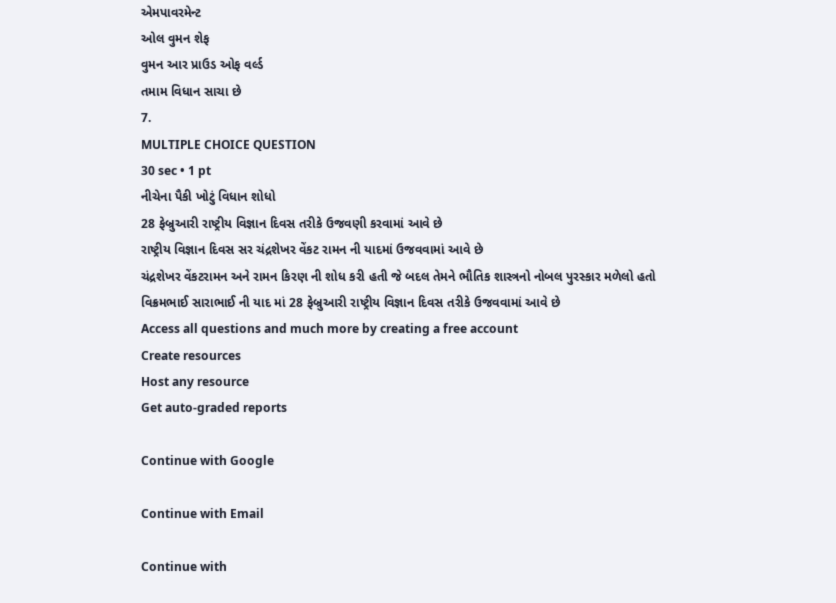એમપાવરમેન્ટ
ઓલ વુમન શેફ
વુમન આર પ્રાઉડ ઓફ વર્લ્ડ
તમામ વિધાન સાચા છે
7.
MULTIPLE CHOICE QUESTION
30 sec • 1 pt
નીચેના પૈકી ખોટું વિધાન શોધો
28 ફેબ્રુઆરી રાષ્ટ્રીય વિજ્ઞાન દિવસ તરીકે ઉજવણી કરવામાં આવે છે
રાષ્ટ્રીય વિજ્ઞાન દિવસ સર ચંદ્રશેખર વેંકટ રામન ની યાદમાં ઉજવવામાં આવે છે
ચંદ્રશેખર વેંકટરામન અને રામન કિરણ ની શોધ કરી હતી જે બદલ તેમને ભૌતિક શાસ્ત્રનો નોબલ પુરસ્કાર મળેલો હતો
વિક્રમભાઈ સારાભાઈ ની યાદ માં 28 ફેબ્રુઆરી રાષ્ટ્રીય વિજ્ઞાન દિવસ તરીકે ઉજવવામાં આવે છે
Access all questions and much more by creating a free account
Create resources
Host any resource
Get auto-graded reports

Continue with Google

Continue with Email

Continue with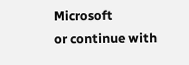Microsoft
or continue with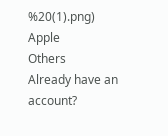%20(1).png)
Apple
Others
Already have an account?